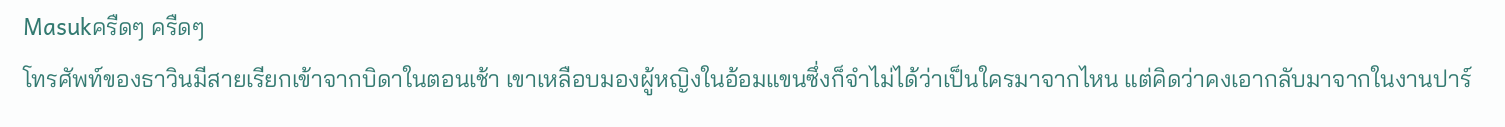Masukครืดๆ ครืดๆ
โทรศัพท์ของธาวินมีสายเรียกเข้าจากบิดาในตอนเช้า เขาเหลือบมองผู้หญิงในอ้อมแขนซึ่งก็จำไม่ได้ว่าเป็นใครมาจากไหน แต่คิดว่าคงเอากลับมาจากในงานปาร์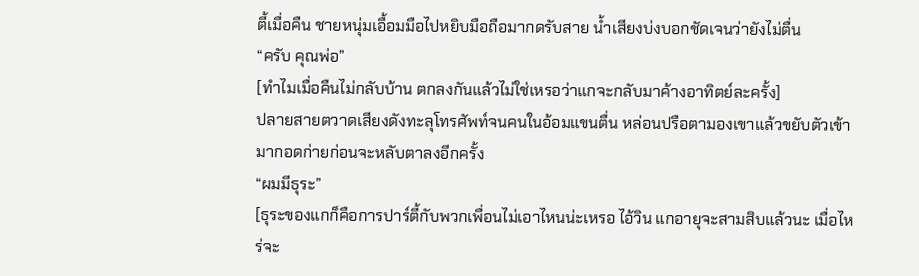ตี้เมื่อคืน ชายหนุ่มเอื้อมมือไปหยิบมือถือมากดรับสาย น้ำเสียงบ่งบอกชัดเจนว่ายังไม่ตื่น
“ครับ คุณพ่อ”
[ทำไมเมื่อคืนไม่กลับบ้าน ตกลงกันแล้วไม่ใช่เหรอว่าแกจะกลับมาค้างอาทิตย์ละครั้ง]
ปลายสายตวาดเสียงดังทะลุโทรศัพท์จนคนในอ้อมแขนตื่น หล่อนปรือตามองเขาแล้วขยับตัวเข้ามากอดก่ายก่อนจะหลับตาลงอีกครั้ง
“ผมมีธุระ”
[ธุระของแกก็คือการปาร์ตี้กับพวกเพื่อนไม่เอาไหนน่ะเหรอ ไอ้วิน แกอายุจะสามสิบแล้วนะ เมื่อไหร่จะ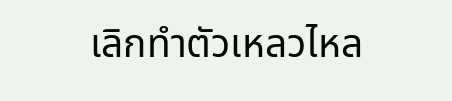เลิกทำตัวเหลวไหล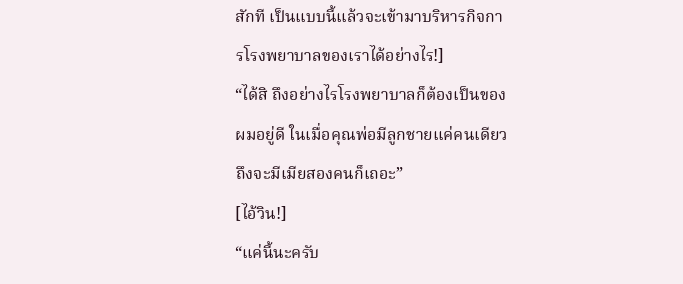สักที เป็นแบบนี้แล้วจะเข้ามาบริหารกิจการโรงพยาบาลของเราได้อย่างไร!]
“ได้สิ ถึงอย่างไรโรงพยาบาลก็ต้องเป็นของผมอยู่ดี ในเมื่อคุณพ่อมีลูกชายแค่คนเดียว ถึงจะมีเมียสองคนก็เถอะ”
[ไอ้วิน!]
“แค่นี้นะครับ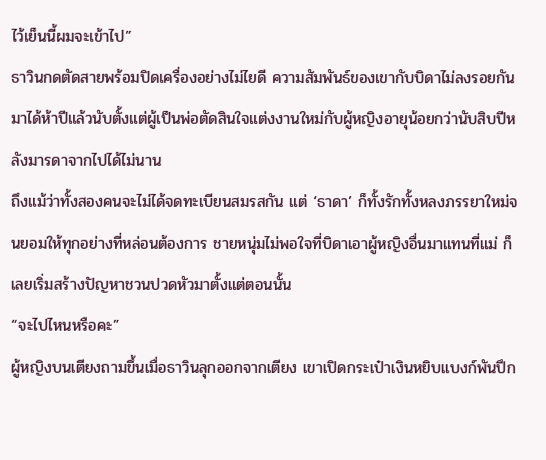ไว้เย็นนี้ผมจะเข้าไป”
ธาวินกดตัดสายพร้อมปิดเครื่องอย่างไม่ไยดี ความสัมพันธ์ของเขากับบิดาไม่ลงรอยกันมาได้ห้าปีแล้วนับตั้งแต่ผู้เป็นพ่อตัดสินใจแต่งงานใหม่กับผู้หญิงอายุน้อยกว่านับสิบปีหลังมารดาจากไปได้ไม่นาน
ถึงแม้ว่าทั้งสองคนจะไม่ได้จดทะเบียนสมรสกัน แต่ ‘ธาดา’ ก็ทั้งรักทั้งหลงภรรยาใหม่จนยอมให้ทุกอย่างที่หล่อนต้องการ ชายหนุ่มไม่พอใจที่บิดาเอาผู้หญิงอื่นมาแทนที่แม่ ก็เลยเริ่มสร้างปัญหาชวนปวดหัวมาตั้งแต่ตอนนั้น
“จะไปไหนหรือคะ”
ผู้หญิงบนเตียงถามขึ้นเมื่อธาวินลุกออกจากเตียง เขาเปิดกระเป๋าเงินหยิบแบงก์พันปึก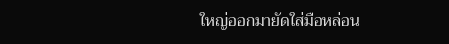ใหญ่ออกมายัดใส่มือหล่อน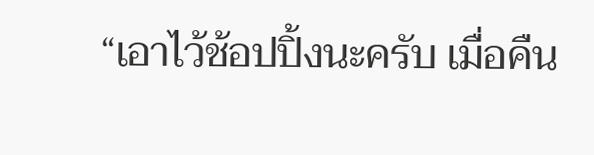“เอาไว้ช้อปปิ้งนะครับ เมื่อคืน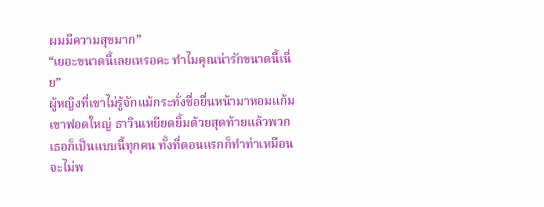ผมมีความสุขมาก”
“เยอะขนาดนี้เลยเหรอคะ ทำไมคุณน่ารักขนาดนี้เนี่ย”
ผู้หญิงที่เขาไม่รู้จักแม้กระทั่งชื่อยื่นหน้ามาหอมแก้มเขาฟอดใหญ่ ธาวินเหยียดยิ้มด้วยสุดท้ายแล้วพวกเธอก็เป็นแบบนี้ทุกคน ทั้งที่ตอนแรกก็ทำท่าเหมือนจะไม่พ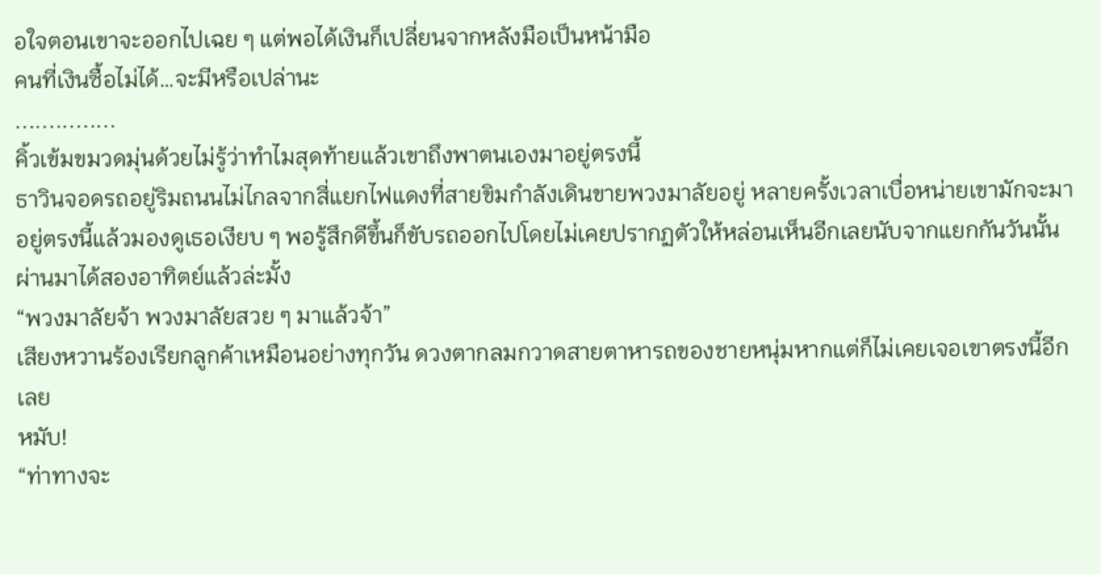อใจตอนเขาจะออกไปเฉย ๆ แต่พอได้เงินก็เปลี่ยนจากหลังมือเป็นหน้ามือ
คนที่เงินซื้อไม่ได้…จะมีหรือเปล่านะ
...............
คิ้วเข้มขมวดมุ่นด้วยไม่รู้ว่าทำไมสุดท้ายแล้วเขาถึงพาตนเองมาอยู่ตรงนี้
ธาวินจอดรถอยู่ริมถนนไม่ไกลจากสี่แยกไฟแดงที่สายขิมกำลังเดินขายพวงมาลัยอยู่ หลายครั้งเวลาเบื่อหน่ายเขามักจะมาอยู่ตรงนี้แล้วมองดูเธอเงียบ ๆ พอรู้สึกดีขึ้นก็ขับรถออกไปโดยไม่เคยปรากฏตัวให้หล่อนเห็นอีกเลยนับจากแยกกันวันนั้น
ผ่านมาได้สองอาทิตย์แล้วล่ะมั้ง
“พวงมาลัยจ้า พวงมาลัยสวย ๆ มาแล้วจ้า”
เสียงหวานร้องเรียกลูกค้าเหมือนอย่างทุกวัน ดวงตากลมกวาดสายตาหารถของชายหนุ่มหากแต่ก็ไม่เคยเจอเขาตรงนี้อีกเลย
หมับ!
“ท่าทางจะ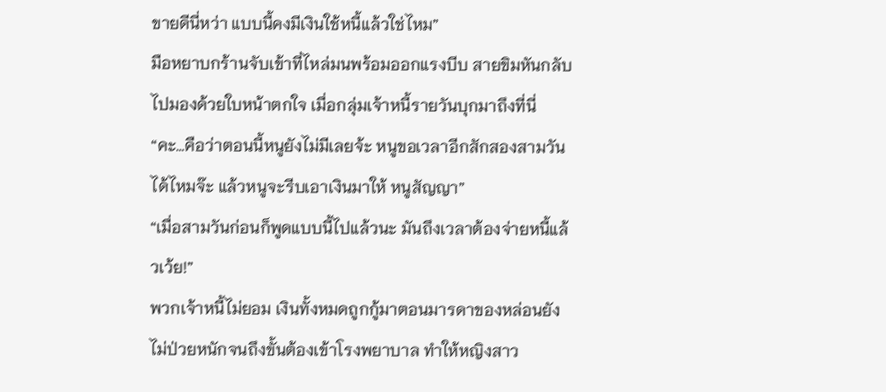ขายดีนี่หว่า แบบนี้คงมีเงินใช้หนี้แล้วใช่ไหม”
มือหยาบกร้านจับเข้าที่ไหล่มนพร้อมออกแรงบีบ สายขิมหันกลับไปมองด้วยใบหน้าตกใจ เมื่อกลุ่มเจ้าหนี้รายวันบุกมาถึงที่นี่
“คะ…คือว่าตอนนี้หนูยังไม่มีเลยจ้ะ หนูขอเวลาอีกสักสองสามวันได้ไหมจ๊ะ แล้วหนูจะรีบเอาเงินมาให้ หนูสัญญา”
“เมื่อสามวันก่อนก็พูดแบบนี้ไปแล้วนะ มันถึงเวลาต้องจ่ายหนี้แล้วเว้ย!”
พวกเจ้าหนี้ไม่ยอม เงินทั้งหมดถูกกู้มาตอนมารดาของหล่อนยังไม่ป่วยหนักจนถึงขั้นต้องเข้าโรงพยาบาล ทำให้หญิงสาว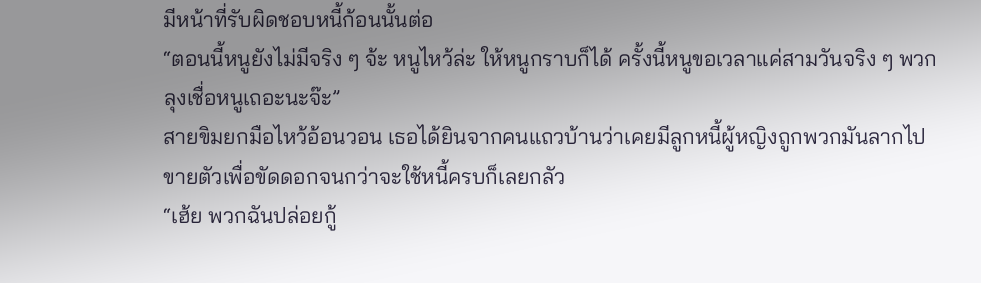มีหน้าที่รับผิดชอบหนี้ก้อนนั้นต่อ
“ตอนนี้หนูยังไม่มีจริง ๆ จ้ะ หนูไหว้ล่ะ ให้หนูกราบก็ได้ ครั้งนี้หนูขอเวลาแค่สามวันจริง ๆ พวกลุงเชื่อหนูเถอะนะจ๊ะ”
สายขิมยกมือไหว้อ้อนวอน เธอได้ยินจากคนแถวบ้านว่าเคยมีลูกหนี้ผู้หญิงถูกพวกมันลากไปขายตัวเพื่อขัดดอกจนกว่าจะใช้หนี้ครบก็เลยกลัว
“เฮ้ย พวกฉันปล่อยกู้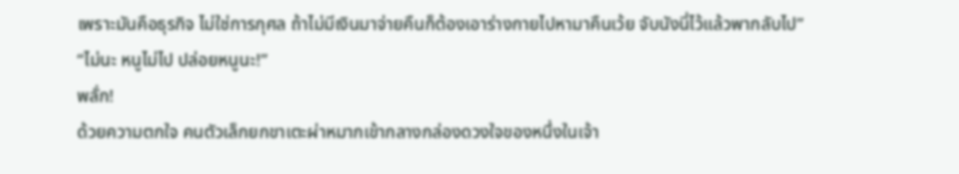เพราะมันคือธุรกิจ ไม่ใช่การกุศล ถ้าไม่มีเงินมาจ่ายคืนก็ต้องเอาร่างกายไปหามาคืนเว้ย จับนังนี่ไว้แล้วพากลับไป”
“ไม่นะ หนูไม่ไป ปล่อยหนูนะ!”
พลั่ก!
ด้วยความตกใจ คนตัวเล็กยกขาเตะผ่าหมากเข้ากลางกล่องดวงใจของหนึ่งในเจ้า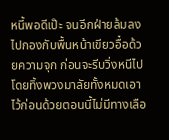หนี้พอดีเป๊ะ จนอีกฝ่ายล้มลงไปกองกับพื้นหน้าเขียวอื๋อด้วยความจุก ก่อนจะรีบวิ่งหนีไปโดยทิ้งพวงมาลัยทั้งหมดเอาไว้ก่อนด้วยตอนนี้ไม่มีทางเลือ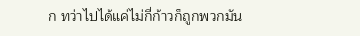ก ทว่าไปได้แค่ไม่กี่ก้าวก็ถูกพวกมัน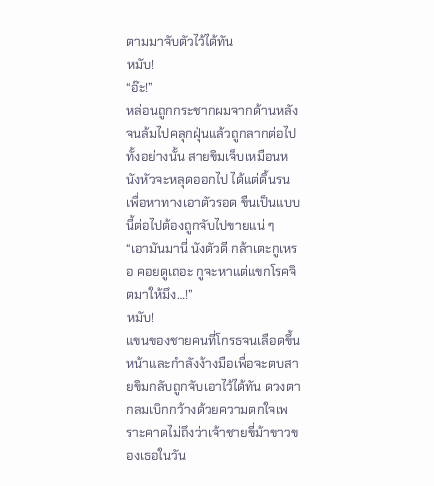ตามมาจับตัวไว้ได้ทัน
หมับ!
“อ๊ะ!”
หล่อนถูกกระชากผมจากด้านหลังจนล้มไปคลุกฝุ่นแล้วถูกลากต่อไปทั้งอย่างนั้น สายขิมเจ็บเหมือนหนังหัวจะหลุดออกไป ได้แต่ดิ้นรนเพื่อหาทางเอาตัวรอด ขืนเป็นแบบนี้ต่อไปต้องถูกจับไปขายแน่ ๆ
“เอามันมานี่ นังตัวดี กล้าเตะกูเหรอ คอยดูเถอะ กูจะหาแต่แขกโรคจิตมาให้มึง…!”
หมับ!
แขนของชายคนที่โกรธจนเลือดขึ้นหน้าและกำลังง้างมือเพื่อจะตบสายขิมกลับถูกจับเอาไว้ได้ทัน ดวงตากลมเบิกกว้างด้วยความตกใจเพราะคาดไม่ถึงว่าเจ้าชายขี่ม้าขาวของเธอในวัน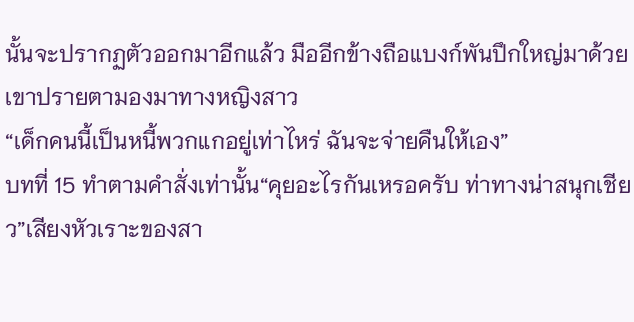นั้นจะปรากฏตัวออกมาอีกแล้ว มืออีกข้างถือแบงก์พันปึกใหญ่มาด้วย เขาปรายตามองมาทางหญิงสาว
“เด็กคนนี้เป็นหนี้พวกแกอยู่เท่าไหร่ ฉันจะจ่ายคืนให้เอง”
บทที่ 15 ทำตามคำสั่งเท่านั้น“คุยอะไรกันเหรอครับ ท่าทางน่าสนุกเชียว”เสียงหัวเราะของสา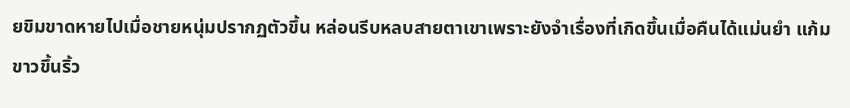ยขิมขาดหายไปเมื่อชายหนุ่มปรากฏตัวขึ้น หล่อนรีบหลบสายตาเขาเพราะยังจำเรื่องที่เกิดขึ้นเมื่อคืนได้แม่นยำ แก้มขาวขึ้นริ้ว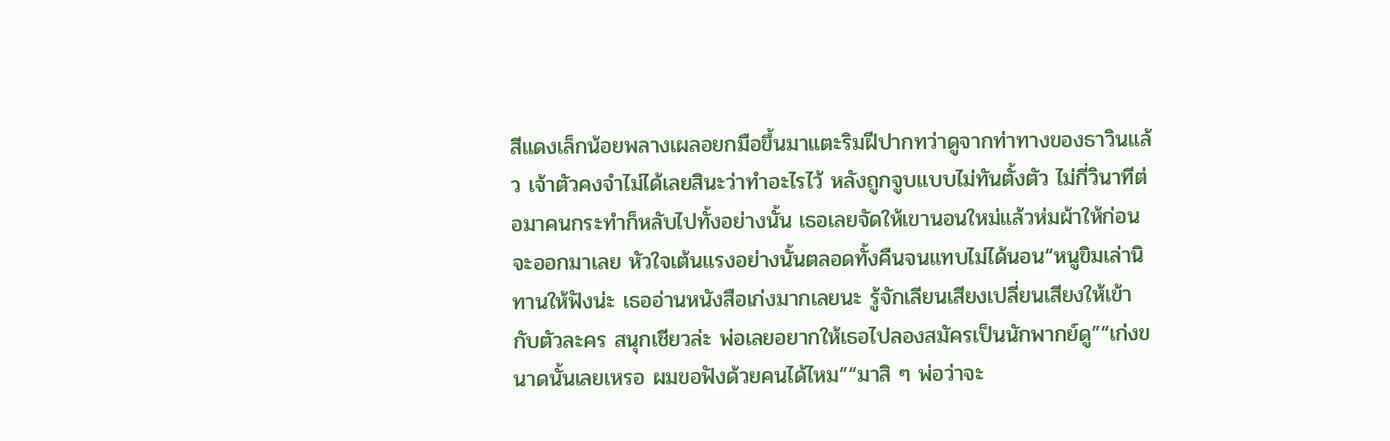สีแดงเล็กน้อยพลางเผลอยกมือขึ้นมาแตะริมฝีปากทว่าดูจากท่าทางของธาวินแล้ว เจ้าตัวคงจำไม่ได้เลยสินะว่าทำอะไรไว้ หลังถูกจูบแบบไม่ทันตั้งตัว ไม่กี่วินาทีต่อมาคนกระทำก็หลับไปทั้งอย่างนั้น เธอเลยจัดให้เขานอนใหม่แล้วห่มผ้าให้ก่อนจะออกมาเลย หัวใจเต้นแรงอย่างนั้นตลอดทั้งคืนจนแทบไม่ได้นอน“หนูขิมเล่านิทานให้ฟังน่ะ เธออ่านหนังสือเก่งมากเลยนะ รู้จักเลียนเสียงเปลี่ยนเสียงให้เข้ากับตัวละคร สนุกเชียวล่ะ พ่อเลยอยากให้เธอไปลองสมัครเป็นนักพากย์ดู”“เก่งขนาดนั้นเลยเหรอ ผมขอฟังด้วยคนได้ไหม”“มาสิ ๆ พ่อว่าจะ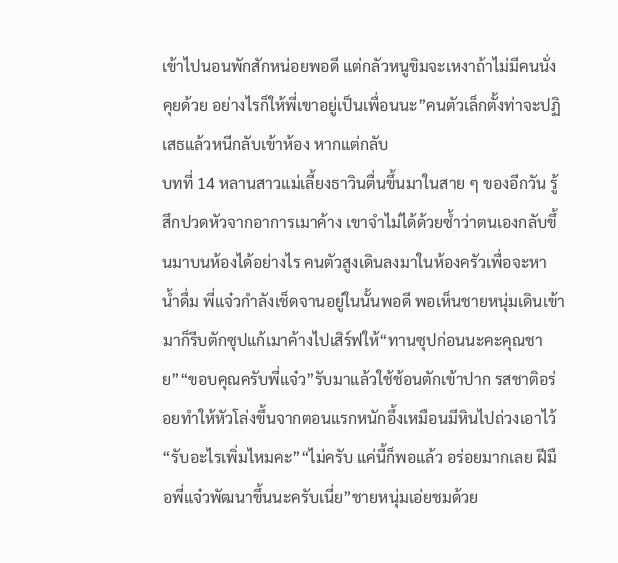เข้าไปนอนพักสักหน่อยพอดี แต่กลัวหนูขิมจะเหงาถ้าไม่มีคนนั่งคุยด้วย อย่างไรก็ให้พี่เขาอยู่เป็นเพื่อนนะ”คนตัวเล็กตั้งท่าจะปฏิเสธแล้วหนีกลับเข้าห้อง หากแต่กลับ
บทที่ 14 หลานสาวแม่เลี้ยงธาวินตื่นขึ้นมาในสาย ๆ ของอีกวัน รู้สึกปวดหัวจากอาการเมาค้าง เขาจำไม่ได้ด้วยซ้ำว่าตนเองกลับขึ้นมาบนห้องได้อย่างไร คนตัวสูงเดินลงมาในห้องครัวเพื่อจะหาน้ำดื่ม พี่แจ๋วกำลังเช็ดจานอยู่ในนั้นพอดี พอเห็นชายหนุ่มเดินเข้ามาก็รีบตักซุปแก้เมาค้างไปเสิร์ฟให้“ทานซุปก่อนนะคะคุณชาย”“ขอบคุณครับพี่แจ๋ว”รับมาแล้วใช้ช้อนตักเข้าปาก รสชาติอร่อยทำให้หัวโล่งขึ้นจากตอนแรกหนักอึ้งเหมือนมีหินไปถ่วงเอาไว้“รับอะไรเพิ่มไหมคะ”“ไม่ครับ แค่นี้ก็พอแล้ว อร่อยมากเลย ฝีมือพี่แจ๋วพัฒนาขึ้นนะครับเนี่ย”ชายหนุ่มเอ่ยชมด้วย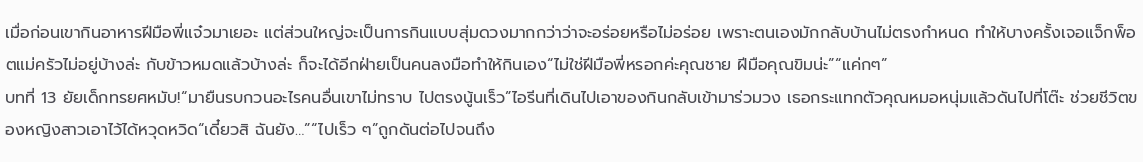เมื่อก่อนเขากินอาหารฝีมือพี่แจ๋วมาเยอะ แต่ส่วนใหญ่จะเป็นการกินแบบสุ่มดวงมากกว่าว่าจะอร่อยหรือไม่อร่อย เพราะตนเองมักกลับบ้านไม่ตรงกำหนด ทำให้บางครั้งเจอแจ็กพ็อตแม่ครัวไม่อยู่บ้างล่ะ กับข้าวหมดแล้วบ้างล่ะ ก็จะได้อีกฝ่ายเป็นคนลงมือทำให้กินเอง“ไม่ใช่ฝีมือพี่หรอกค่ะคุณชาย ฝีมือคุณขิมน่ะ”“แค่กๆ”
บทที่ 13 ยัยเด็กทรยศหมับ!“มายืนรบกวนอะไรคนอื่นเขาไม่ทราบ ไปตรงนู้นเร็ว”ไอรีนที่เดินไปเอาของกินกลับเข้ามาร่วมวง เธอกระแทกตัวคุณหมอหนุ่มแล้วดันไปที่โต๊ะ ช่วยชีวิตของหญิงสาวเอาไว้ได้หวุดหวิด“เดี๋ยวสิ ฉันยัง…”“ไปเร็ว ๆ”ถูกดันต่อไปจนถึง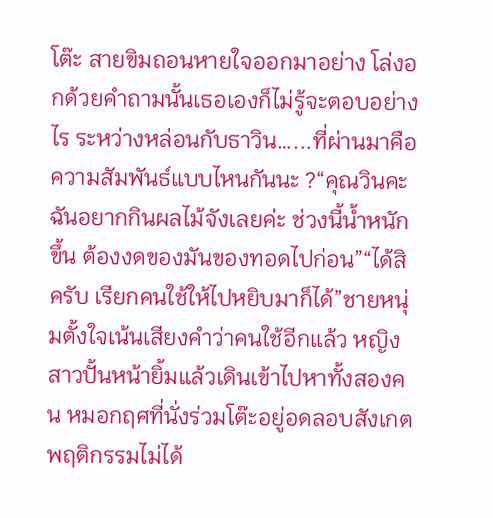โต๊ะ สายขิมถอนหายใจออกมาอย่าง โล่งอกด้วยคำถามนั้นเธอเองก็ไม่รู้จะตอบอย่างไร ระหว่างหล่อนกับธาวิน…...ที่ผ่านมาคือความสัมพันธ์แบบไหนกันนะ ?“คุณวินคะ ฉันอยากกินผลไม้จังเลยค่ะ ช่วงนี้น้ำหนักขึ้น ต้องงดของมันของทอดไปก่อน”“ได้สิครับ เรียกคนใช้ให้ไปหยิบมาก็ได้”ชายหนุ่มตั้งใจเน้นเสียงคำว่าคนใช้อีกแล้ว หญิงสาวปั้นหน้ายิ้มแล้วเดินเข้าไปหาทั้งสองคน หมอกฤศที่นั่งร่วมโต๊ะอยู่อดลอบสังเกตพฤติกรรมไม่ได้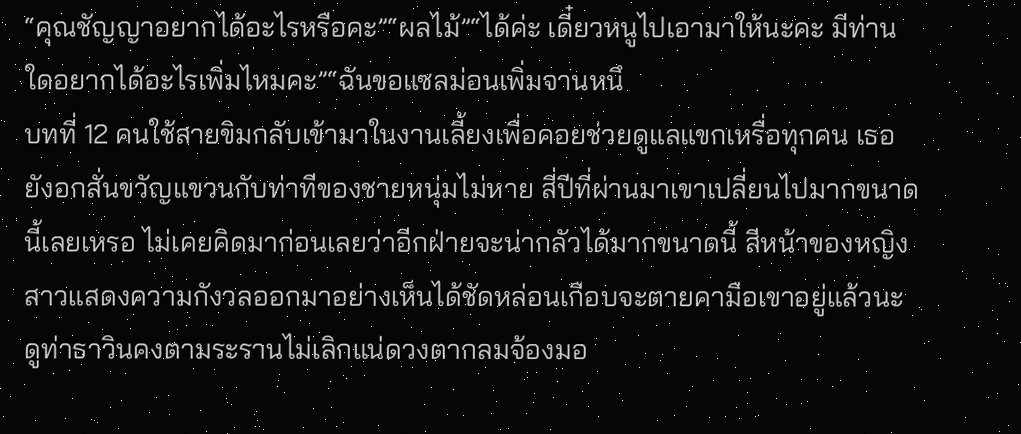“คุณชัญญาอยากได้อะไรหรือคะ”“ผลไม้”“ได้ค่ะ เดี๋ยวหนูไปเอามาให้นะคะ มีท่านใดอยากได้อะไรเพิ่มไหมคะ”“ฉันขอแซลม่อนเพิ่มจานหนึ
บทที่ 12 คนใช้สายขิมกลับเข้ามาในงานเลี้ยงเพื่อคอยช่วยดูแลแขกเหรื่อทุกคน เธอยังอกสั่นขวัญแขวนกับท่าทีของชายหนุ่มไม่หาย สี่ปีที่ผ่านมาเขาเปลี่ยนไปมากขนาดนี้เลยเหรอ ไม่เคยคิดมาก่อนเลยว่าอีกฝ่ายจะน่ากลัวได้มากขนาดนี้ สีหน้าของหญิงสาวแสดงความกังวลออกมาอย่างเห็นได้ชัดหล่อนเกือบจะตายคามือเขาอยู่แล้วนะ ดูท่าธาวินคงตามระรานไม่เลิกแน่ดวงตากลมจ้องมอ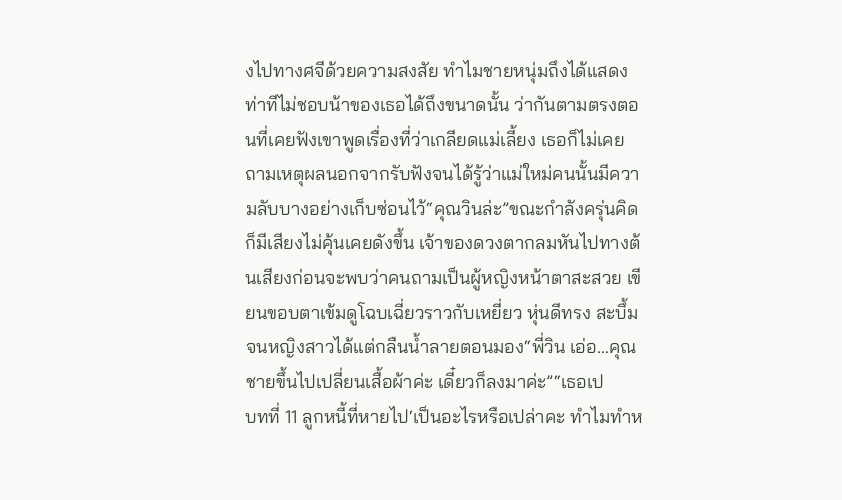งไปทางศจีด้วยความสงสัย ทำไมชายหนุ่มถึงได้แสดงท่าทีไม่ชอบน้าของเธอได้ถึงขนาดนั้น ว่ากันตามตรงตอนที่เคยฟังเขาพูดเรื่องที่ว่าเกลียดแม่เลี้ยง เธอก็ไม่เคยถามเหตุผลนอกจากรับฟังจนได้รู้ว่าแม่ใหม่คนนั้นมีความลับบางอย่างเก็บซ่อนไว้“คุณวินล่ะ”ขณะกำลังครุ่นคิดก็มีเสียงไม่คุ้นเคยดังขึ้น เจ้าของดวงตากลมหันไปทางต้นเสียงก่อนจะพบว่าคนถามเป็นผู้หญิงหน้าตาสะสวย เขียนขอบตาเข้มดูโฉบเฉี่ยวราวกับเหยี่ยว หุ่นดีทรง สะบึ้มจนหญิงสาวได้แต่กลืนน้ำลายตอนมอง“พี่วิน เอ่อ…คุณชายขึ้นไปเปลี่ยนเสื้อผ้าค่ะ เดี๋ยวก็ลงมาค่ะ”“เธอเป
บทที่ 11 ลูกหนี้ที่หายไป‘เป็นอะไรหรือเปล่าคะ ทำไมทำห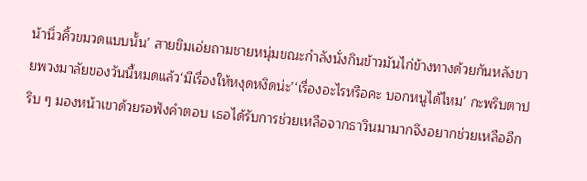น้านิ่วคิ้วขมวดแบบนั้น’ สายขิมเอ่ยถามชายหนุ่มขณะกำลังนั่งกินข้าวมันไก่ข้างทางด้วยกันหลังขายพวงมาลัยของวันนี้หมดแล้ว‘มีเรื่องให้หงุดหงิดน่ะ’‘เรื่องอะไรหรือคะ บอกหนูได้ไหม’ กะพริบตาปริบ ๆ มองหน้าเขาด้วยรอฟังคำตอบ เธอได้รับการช่วยเหลือจากธาวินมามากจึงอยากช่วยเหลืออีก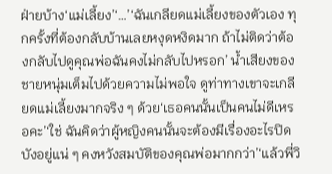ฝ่ายบ้าง‘แม่เลี้ยง’‘…’‘ฉันเกลียดแม่เลี้ยงของตัวเอง ทุกครั้งที่ต้องกลับบ้านเลยหงุดหงิดมาก ถ้าไม่ติดว่าต้องกลับไปดูคุณพ่อฉันคงไม่กลับไปหรอก’ น้ำเสียงของชายหนุ่มเต็มไปด้วยความไม่พอใจ ดูท่าทางเขาจะเกลียดแม่เลี้ยงมากจริง ๆ ด้วย‘เธอคนนั้นเป็นคนไม่ดีเหรอคะ’‘ใช่ ฉันคิดว่าผู้หญิงคนนั้นจะต้องมีเรื่องอะไรปิดบังอยู่แน่ ๆ คงหวังสมบัติของคุณพ่อมากกว่า’‘แล้วพี่วิ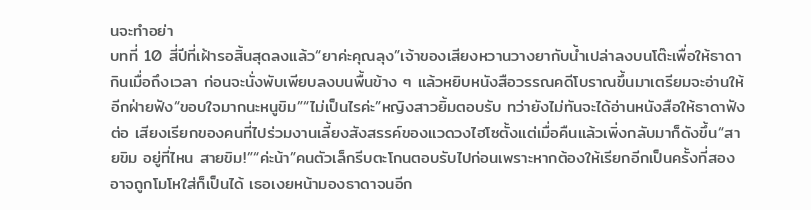นจะทำอย่า
บทที่ 10 สี่ปีที่เฝ้ารอสิ้นสุดลงแล้ว“ยาค่ะคุณลุง”เจ้าของเสียงหวานวางยากับน้ำเปล่าลงบนโต๊ะเพื่อให้ธาดากินเมื่อถึงเวลา ก่อนจะนั่งพับเพียบลงบนพื้นข้าง ๆ แล้วหยิบหนังสือวรรณคดีโบราณขึ้นมาเตรียมจะอ่านให้อีกฝ่ายฟัง“ขอบใจมากนะหนูขิม”“ไม่เป็นไรค่ะ”หญิงสาวยิ้มตอบรับ ทว่ายังไม่ทันจะได้อ่านหนังสือให้ธาดาฟังต่อ เสียงเรียกของคนที่ไปร่วมงานเลี้ยงสังสรรค์ของแวดวงไฮโซตั้งแต่เมื่อคืนแล้วเพิ่งกลับมาก็ดังขึ้น“สายขิม อยู่ที่ไหน สายขิม!”“ค่ะน้า”คนตัวเล็กรีบตะโกนตอบรับไปก่อนเพราะหากต้องให้เรียกอีกเป็นครั้งที่สองอาจถูกโมโหใส่ก็เป็นได้ เธอเงยหน้ามองธาดาจนอีก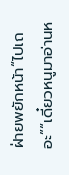ฝ่ายพยักหน้า“ไปเถอะ”“เดี๋ยวหนูมาอ่านห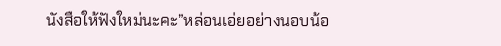นังสือให้ฟังใหม่นะคะ”หล่อนเอ่ยอย่างนอบน้อ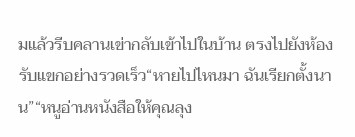มแล้วรีบคลานเข่ากลับเข้าไปในบ้าน ตรงไปยังห้องรับแขกอย่างรวดเร็ว“หายไปไหนมา ฉันเรียกตั้งนาน”“หนูอ่านหนังสือให้คุณลุง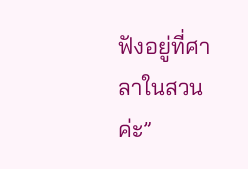ฟังอยู่ที่ศาลาในสวนค่ะ”